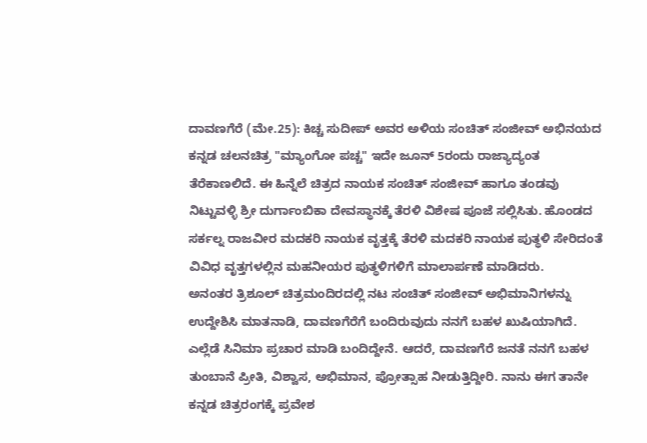ದಾವಣಗೆರೆ (ಮೇ.25): ಕಿಚ್ಚ ಸುದೀಪ್ ಅವರ ಅಳಿಯ ಸಂಚಿತ್ ಸಂಜೀವ್ ಅಭಿನಯದ ಕನ್ನಡ ಚಲನಚಿತ್ರ "ಮ್ಯಾಂಗೋ ಪಚ್ಚ" ಇದೇ ಜೂನ್ 5ರಂದು ರಾಜ್ಯಾದ್ಯಂತ ತೆರೆಕಾಣಲಿದೆ. ಈ ಹಿನ್ನೆಲೆ ಚಿತ್ರದ ನಾಯಕ ಸಂಚಿತ್ ಸಂಜೀವ್ ಹಾಗೂ ತಂಡವು ನಿಟ್ಟುವಳ್ಳಿ ಶ್ರೀ ದುರ್ಗಾಂಬಿಕಾ ದೇವಸ್ಥಾನಕ್ಕೆ ತೆರಳಿ ವಿಶೇಷ ಪೂಜೆ ಸಲ್ಲಿಸಿತು. ಹೊಂಡದ ಸರ್ಕಲ್ನ ರಾಜವೀರ ಮದಕರಿ ನಾಯಕ ವೃತ್ತಕ್ಕೆ ತೆರಳಿ ಮದಕರಿ ನಾಯಕ ಪುತ್ಥಳಿ ಸೇರಿದಂತೆ ವಿವಿಧ ವೃತ್ತಗಳಲ್ಲಿನ ಮಹನೀಯರ ಪುತ್ಥಳಿಗಳಿಗೆ ಮಾಲಾರ್ಪಣೆ ಮಾಡಿದರು.
ಅನಂತರ ತ್ರಿಶೂಲ್ ಚಿತ್ರಮಂದಿರದಲ್ಲಿ ನಟ ಸಂಚಿತ್ ಸಂಜೀವ್ ಅಭಿಮಾನಿಗಳನ್ನು ಉದ್ದೇಶಿಸಿ ಮಾತನಾಡಿ, ದಾವಣಗೆರೆಗೆ ಬಂದಿರುವುದು ನನಗೆ ಬಹಳ ಖುಷಿಯಾಗಿದೆ. ಎಲ್ಲೆಡೆ ಸಿನಿಮಾ ಪ್ರಚಾರ ಮಾಡಿ ಬಂದಿದ್ದೇನೆ. ಆದರೆ, ದಾವಣಗೆರೆ ಜನತೆ ನನಗೆ ಬಹಳ ತುಂಬಾನೆ ಪ್ರೀತಿ, ವಿಶ್ವಾಸ, ಅಭಿಮಾನ, ಪ್ರೋತ್ಸಾಹ ನೀಡುತ್ತಿದ್ದೀರಿ. ನಾನು ಈಗ ತಾನೇ ಕನ್ನಡ ಚಿತ್ರರಂಗಕ್ಕೆ ಪ್ರವೇಶ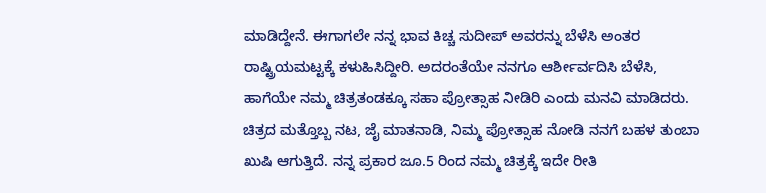ಮಾಡಿದ್ದೇನೆ. ಈಗಾಗಲೇ ನನ್ನ ಭಾವ ಕಿಚ್ಚ ಸುದೀಪ್ ಅವರನ್ನು ಬೆಳೆಸಿ ಅಂತರ ರಾಷ್ಟ್ರಿಯಮಟ್ಟಕ್ಕೆ ಕಳುಹಿಸಿದ್ದೀರಿ. ಅದರಂತೆಯೇ ನನಗೂ ಆರ್ಶೀರ್ವದಿಸಿ ಬೆಳೆಸಿ, ಹಾಗೆಯೇ ನಮ್ಮ ಚಿತ್ರತಂಡಕ್ಕೂ ಸಹಾ ಪ್ರೋತ್ಸಾಹ ನೀಡಿರಿ ಎಂದು ಮನವಿ ಮಾಡಿದರು.
ಚಿತ್ರದ ಮತ್ತೊಬ್ಬ ನಟ, ಜೈ ಮಾತನಾಡಿ, ನಿಮ್ಮ ಪ್ರೋತ್ಸಾಹ ನೋಡಿ ನನಗೆ ಬಹಳ ತುಂಬಾ ಖುಷಿ ಆಗುತ್ತಿದೆ. ನನ್ನ ಪ್ರಕಾರ ಜೂ.5 ರಿಂದ ನಮ್ಮ ಚಿತ್ರಕ್ಕೆ ಇದೇ ರೀತಿ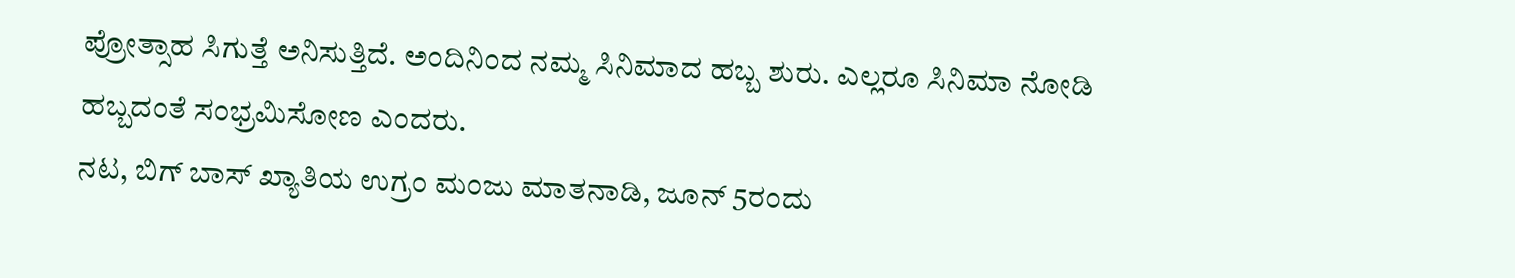ಪ್ರೋತ್ಸಾಹ ಸಿಗುತ್ತೆ ಅನಿಸುತ್ತಿದೆ. ಅಂದಿನಿಂದ ನಮ್ಮ ಸಿನಿಮಾದ ಹಬ್ಬ ಶುರು. ಎಲ್ಲರೂ ಸಿನಿಮಾ ನೋಡಿ ಹಬ್ಬದಂತೆ ಸಂಭ್ರಮಿಸೋಣ ಎಂದರು.
ನಟ, ಬಿಗ್ ಬಾಸ್ ಖ್ಯಾತಿಯ ಉಗ್ರಂ ಮಂಜು ಮಾತನಾಡಿ, ಜೂನ್ 5ರಂದು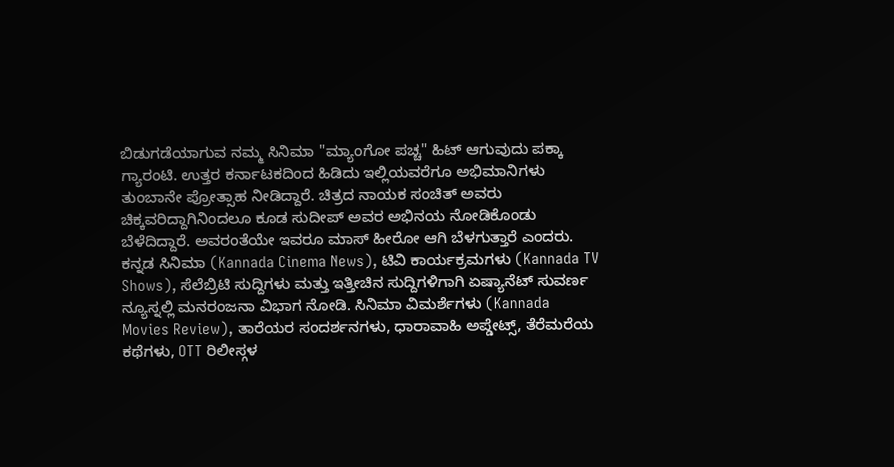ಬಿಡುಗಡೆಯಾಗುವ ನಮ್ಮ ಸಿನಿಮಾ "ಮ್ಯಾಂಗೋ ಪಚ್ಚ" ಹಿಟ್ ಆಗುವುದು ಪಕ್ಕಾ ಗ್ಯಾರಂಟಿ. ಉತ್ತರ ಕರ್ನಾಟಕದಿಂದ ಹಿಡಿದು ಇಲ್ಲಿಯವರೆಗೂ ಅಭಿಮಾನಿಗಳು ತುಂಬಾನೇ ಪ್ರೋತ್ಸಾಹ ನೀಡಿದ್ದಾರೆ. ಚಿತ್ರದ ನಾಯಕ ಸಂಚಿತ್ ಅವರು ಚಿಕ್ಕವರಿದ್ದಾಗಿನಿಂದಲೂ ಕೂಡ ಸುದೀಪ್ ಅವರ ಅಭಿನಯ ನೋಡಿಕೊಂಡು ಬೆಳೆದಿದ್ದಾರೆ. ಅವರಂತೆಯೇ ಇವರೂ ಮಾಸ್ ಹೀರೋ ಆಗಿ ಬೆಳಗುತ್ತಾರೆ ಎಂದರು.
ಕನ್ನಡ ಸಿನಿಮಾ (Kannada Cinema News), ಟಿವಿ ಕಾರ್ಯಕ್ರಮಗಳು (Kannada TV Shows), ಸೆಲೆಬ್ರಿಟಿ ಸುದ್ದಿಗಳು ಮತ್ತು ಇತ್ತೀಚಿನ ಸುದ್ದಿಗಳಿಗಾಗಿ ಏಷ್ಯಾನೆಟ್ ಸುವರ್ಣ ನ್ಯೂಸ್ನಲ್ಲಿ ಮನರಂಜನಾ ವಿಭಾಗ ನೋಡಿ. ಸಿನಿಮಾ ವಿಮರ್ಶೆಗಳು (Kannada Movies Review), ತಾರೆಯರ ಸಂದರ್ಶನಗಳು, ಧಾರಾವಾಹಿ ಅಪ್ಡೇಟ್ಸ್, ತೆರೆಮರೆಯ ಕಥೆಗಳು, OTT ರಿಲೀಸ್ಗಳ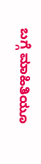ಬಗ್ಗೆ ಮಾಹಿತಿಯೂ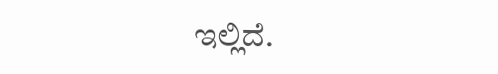ಇಲ್ಲಿದೆ.